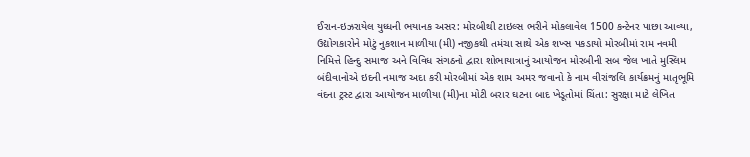ઈરાન-ઇઝરાયેલ યુધ્ધની ભયાનક અસર: મોરબીથી ટાઇલ્સ ભરીને મોકલાવેલ 1500 કન્ટેનર પાછા આવ્યા, ઉદ્યોગકારોને મોટું નુકશાન માળીયા (મી) નજીકથી તમંચા સાથે એક શખ્સ પકડાયો મોરબીમાં રામ નવમી નિમિત્તે હિન્દુ સમાજ અને વિવિધ સંગઠનો દ્વારા શોભાયાત્રાનું આયોજન મોરબીની સબ જેલ ખાતે મુસ્લિમ બંદીવાનોએ ઇદની નમાજ અદા કરી મોરબીમાં એક શામ અમર જવાનો કે નામ વીરાંજલિ કાર્યક્રમનું માતૃભૂમિ વંદના ટ્રસ્ટ દ્વારા આયોજન માળીયા (મી)ના મોટી બરાર ઘટના બાદ ખેડૂતોમાં ચિંતા: સુરક્ષા માટે લેખિત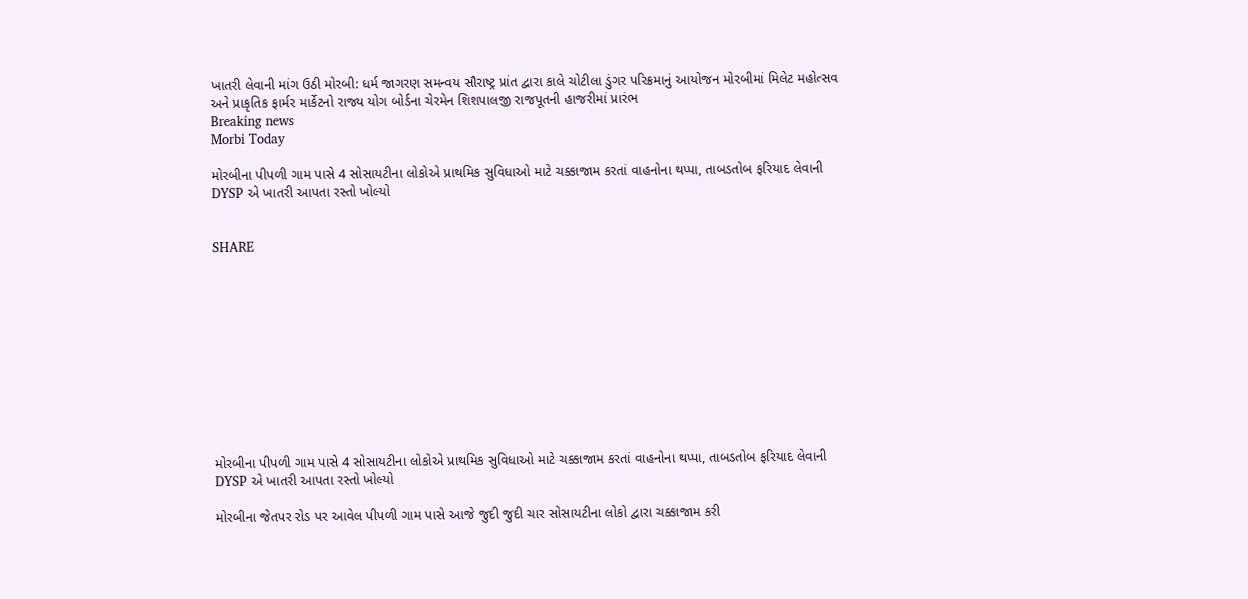ખાતરી લેવાની માંગ ઉઠી મોરબી: ધર્મ જાગરણ સમન્વય સૌરાષ્ટ્ર પ્રાંત દ્વારા કાલે ચોટીલા ડુંગર પરિક્રમાનું આયોજન મોરબીમાં મિલેટ મહોત્સવ અને પ્રાકૃતિક ફાર્મર માર્કેટનો રાજ્ય યોગ બોર્ડના ચેરમેન શિશપાલજી રાજપૂતની હાજરીમાં પ્રારંભ
Breaking news
Morbi Today

મોરબીના પીપળી ગામ પાસે 4 સોસાયટીના લોકોએ પ્રાથમિક સુવિધાઓ માટે ચક્કાજામ કરતાં વાહનોના થપ્પા, તાબડતોબ ફરિયાદ લેવાની DYSP એ ખાતરી આપતા રસ્તો ખોલ્યો


SHARE











મોરબીના પીપળી ગામ પાસે 4 સોસાયટીના લોકોએ પ્રાથમિક સુવિધાઓ માટે ચક્કાજામ કરતાં વાહનોના થપ્પા, તાબડતોબ ફરિયાદ લેવાની DYSP એ ખાતરી આપતા રસ્તો ખોલ્યો

મોરબીના જેતપર રોડ પર આવેલ પીપળી ગામ પાસે આજે જુદી જુદી ચાર સોસાયટીના લોકો દ્વારા ચક્કાજામ કરી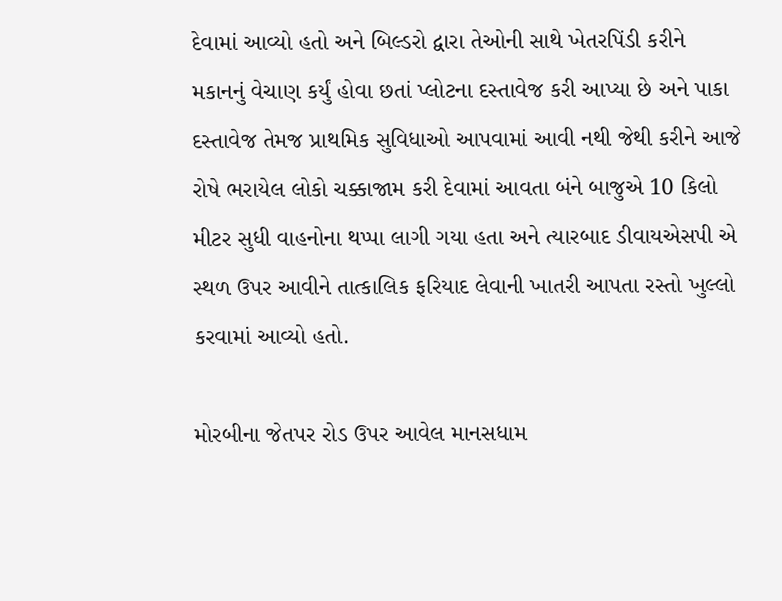દેવામાં આવ્યો હતો અને બિલ્ડરો દ્વારા તેઓની સાથે ખેતરપિંડી કરીને મકાનનું વેચાણ કર્યું હોવા છતાં પ્લોટના દસ્તાવેજ કરી આપ્યા છે અને પાકા દસ્તાવેજ તેમજ પ્રાથમિક સુવિધાઓ આપવામાં આવી નથી જેથી કરીને આજે રોષે ભરાયેલ લોકો ચક્કાજામ કરી દેવામાં આવતા બંને બાજુએ 10 કિલો મીટર સુધી વાહનોના થપ્પા લાગી ગયા હતા અને ત્યારબાદ ડીવાયએસપી એ સ્થળ ઉપર આવીને તાત્કાલિક ફરિયાદ લેવાની ખાતરી આપતા રસ્તો ખુલ્લો કરવામાં આવ્યો હતો.

મોરબીના જેતપર રોડ ઉપર આવેલ માનસધામ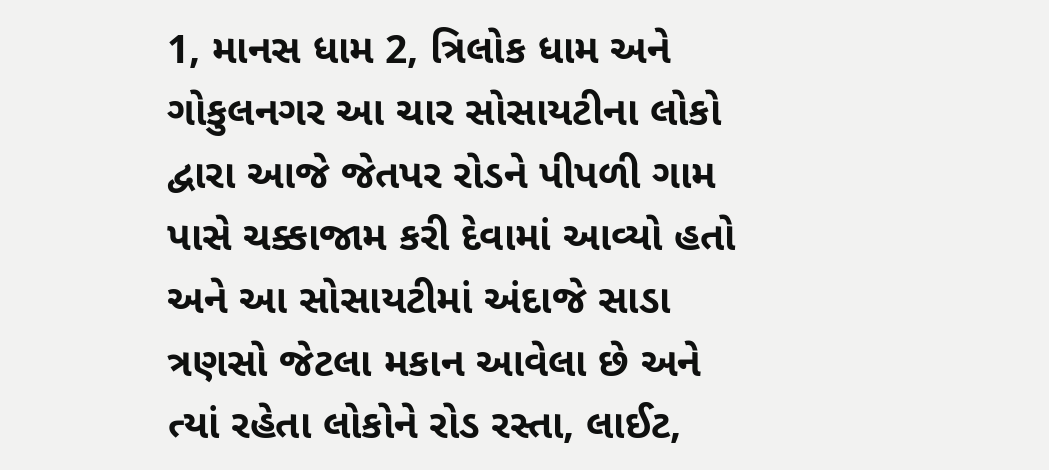1, માનસ ધામ 2, ત્રિલોક ધામ અને ગોકુલનગર આ ચાર સોસાયટીના લોકો દ્વારા આજે જેતપર રોડને પીપળી ગામ પાસે ચક્કાજામ કરી દેવામાં આવ્યો હતો અને આ સોસાયટીમાં અંદાજે સાડા ત્રણસો જેટલા મકાન આવેલા છે અને ત્યાં રહેતા લોકોને રોડ રસ્તા, લાઈટ,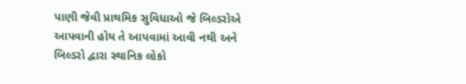પાણી જેવી પ્રાથમિક સુવિધાઓ જે બિલ્ડરોએ આપવાની હોય તે આપવામાં આવી નથી અને બિલ્ડરો દ્વારા સ્થાનિક લોકો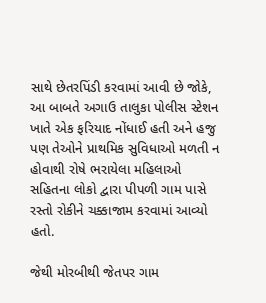સાથે છેતરપિંડી કરવામાં આવી છે જોકે, આ બાબતે અગાઉ તાલુકા પોલીસ સ્ટેશન ખાતે એક ફરિયાદ નોંધાઈ હતી અને હજુ પણ તેઓને પ્રાથમિક સુવિધાઓ મળતી ન હોવાથી રોષે ભરાયેલા મહિલાઓ સહિતના લોકો દ્વારા પીપળી ગામ પાસે રસ્તો રોકીને ચક્કાજામ કરવામાં આવ્યો હતો.

જેથી મોરબીથી જેતપર ગામ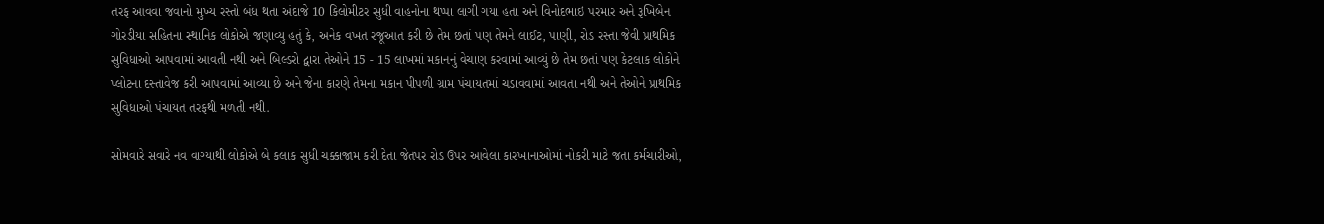તરફ આવવા જવાનો મુખ્ય રસ્તો બંધ થતા અંદાજે 10 કિલોમીટર સુધી વાહનોના થપ્પા લાગી ગયા હતા અને વિનોદભાઇ પરમાર અને રૂખિબેન ગોરડીયા સહિતના સ્થાનિક લોકોએ જણાવ્યુ હતું કે, અનેક વખત રજૂઆત કરી છે તેમ છતાં પણ તેમને લાઈટ, પાણી, રોડ રસ્તા જેવી પ્રાથમિક સુવિધાઓ આપવામાં આવતી નથી અને બિલ્ડરો દ્વારા તેઓને 15 - 15 લાખમાં મકાનનું વેચાણ કરવામાં આવ્યું છે તેમ છતાં પણ કેટલાક લોકોને પ્લોટના દસ્તાવેજ કરી આપવામાં આવ્યા છે અને જેના કારણે તેમના મકાન પીપળી ગ્રામ પંચાયતમાં ચડાવવામાં આવતા નથી અને તેઓને પ્રાથમિક સુવિધાઓ પંચાયત તરફથી મળતી નથી.

સોમવારે સવારે નવ વાગ્યાથી લોકોએ બે કલાક સુધી ચક્કાજામ કરી દેતા જેતપર રોડ ઉપર આવેલા કારખાનાઓમાં નોકરી માટે જતા કર્મચારીઓ,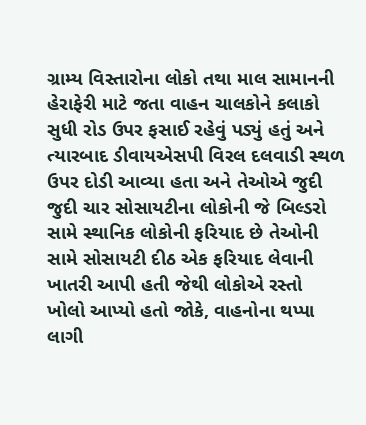ગ્રામ્ય વિસ્તારોના લોકો તથા માલ સામાનની હેરાફેરી માટે જતા વાહન ચાલકોને કલાકો સુધી રોડ ઉપર ફસાઈ રહેવું પડ્યું હતું અને ત્યારબાદ ડીવાયએસપી વિરલ દલવાડી સ્થળ ઉપર દોડી આવ્યા હતા અને તેઓએ જુદી જુદી ચાર સોસાયટીના લોકોની જે બિલ્ડરો સામે સ્થાનિક લોકોની ફરિયાદ છે તેઓની સામે સોસાયટી દીઠ એક ફરિયાદ લેવાની ખાતરી આપી હતી જેથી લોકોએ રસ્તો ખોલો આપ્યો હતો જોકે, વાહનોના થપ્પા લાગી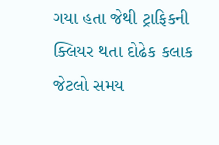ગયા હતા જેથી ટ્રાફિકની ક્લિયર થતા દોઢેક કલાક જેટલો સમય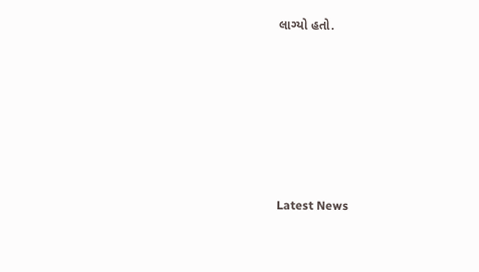લાગ્યો હતો.






Latest News